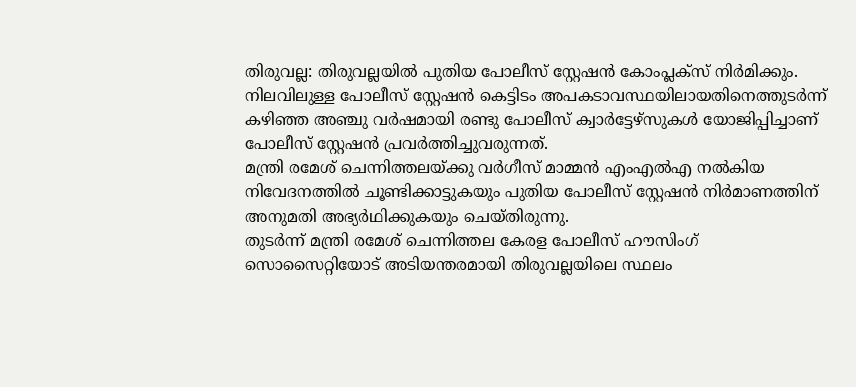തിരുവല്ല: തിരുവല്ലയിൽ പുതിയ പോലീസ് സ്റ്റേഷൻ കോംപ്ലക്സ് നിർമിക്കും. നിലവിലുള്ള പോലീസ് സ്റ്റേഷൻ കെട്ടിടം അപകടാവസ്ഥയിലായതിനെത്തുടർന്ന് കഴിഞ്ഞ അഞ്ചു വർഷമായി രണ്ടു പോലീസ് ക്വാർട്ടേഴ്സുകൾ യോജിപ്പിച്ചാണ് പോലീസ് സ്റ്റേഷൻ പ്രവർത്തിച്ചുവരുന്നത്.
മന്ത്രി രമേശ് ചെന്നിത്തലയ്ക്കു വർഗീസ് മാമ്മൻ എംഎൽഎ നൽകിയ നിവേദനത്തിൽ ചൂണ്ടിക്കാട്ടുകയും പുതിയ പോലീസ് സ്റ്റേഷൻ നിർമാണത്തിന് അനുമതി അഭ്യർഥിക്കുകയും ചെയ്തിരുന്നു.
തുടർന്ന് മന്ത്രി രമേശ് ചെന്നിത്തല കേരള പോലീസ് ഹൗസിംഗ് സൊസൈറ്റിയോട് അടിയന്തരമായി തിരുവല്ലയിലെ സ്ഥലം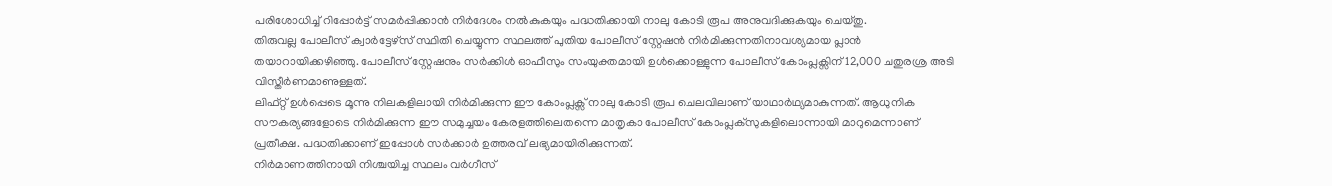പരിശോധിച്ച് റിപ്പോർട്ട് സമർപ്പിക്കാൻ നിർദേശം നൽകുകയും പദ്ധതിക്കായി നാലു കോടി രൂപ അനുവദിക്കുകയും ചെയ്തു.
തിരുവല്ല പോലീസ് ക്വാർട്ടേഴ്സ് സ്ഥിതി ചെയ്യുന്ന സ്ഥലത്ത് പുതിയ പോലീസ് സ്റ്റേഷൻ നിർമിക്കുന്നതിനാവശ്യമായ പ്ലാൻ തയാറായിക്കഴിഞ്ഞു. പോലീസ് സ്റ്റേഷനും സർക്കിൾ ഓഫീസും സംയുക്തമായി ഉൾക്കൊള്ളുന്ന പോലീസ് കോംപ്ലക്സിന് 12,000 ചതുരശ്ര അടി വിസ്തീർണമാണുള്ളത്.
ലിഫ്റ്റ് ഉൾപ്പെടെ മൂന്നു നിലകളിലായി നിർമിക്കുന്ന ഈ കോംപ്ലക്സ് നാലു കോടി രൂപ ചെലവിലാണ് യാഥാർഥ്യമാകുന്നത്. ആധുനിക സൗകര്യങ്ങളോടെ നിർമിക്കുന്ന ഈ സമുച്ചയം കേരളത്തിലെതന്നെ മാതൃകാ പോലീസ് കോംപ്ലക്സുകളിലൊന്നായി മാറുമെന്നാണ് പ്രതീക്ഷ. പദ്ധതിക്കാണ് ഇപ്പോൾ സർക്കാർ ഉത്തരവ് ലഭ്യമായിരിക്കുന്നത്.
നിർമാണത്തിനായി നിശ്ചയിച്ച സ്ഥലം വർഗീസ്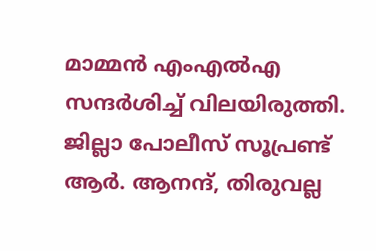മാമ്മൻ എംഎൽഎ സന്ദർശിച്ച് വിലയിരുത്തി. ജില്ലാ പോലീസ് സൂപ്രണ്ട് ആർ. ആനന്ദ്, തിരുവല്ല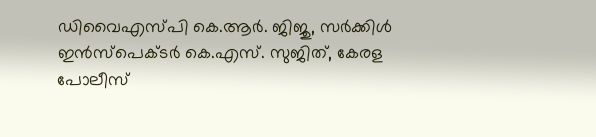ഡിവൈഎസ്പി കെ.ആർ. ജിജു, സർക്കിൾ ഇൻസ്പെക്ടർ കെ.എസ്. സുജിത്, കേരള പോലീസ്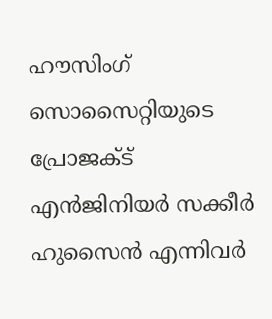ഹൗസിംഗ് സൊസൈറ്റിയുടെ പ്രോജക്ട് എൻജിനിയർ സക്കീർ ഹുസൈൻ എന്നിവർ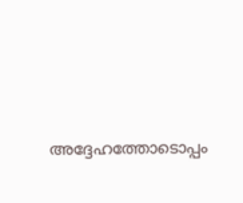അദ്ദേഹത്തോടൊപ്പം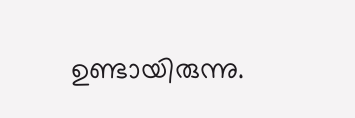ഉണ്ടായിരുന്നു.